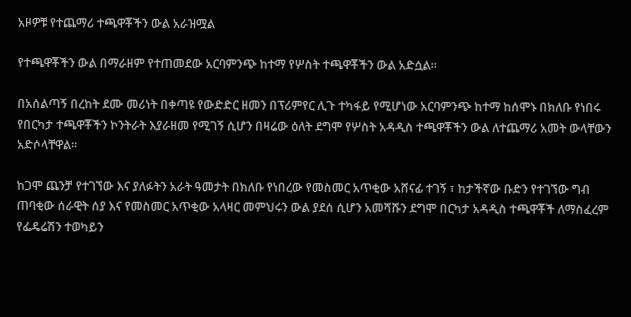አዞዎቹ የተጨማሪ ተጫዋቾችን ውል አራዝሟል

የተጫዋቾችን ውል በማራዘም የተጠመደው አርባምንጭ ከተማ የሦስት ተጫዋቾችን ውል አድሷል።

በአሰልጣኝ በረከት ደሙ መሪነት በቀጣዩ የውድድር ዘመን በፕሪምየር ሊጉ ተካፋይ የሚሆነው አርባምንጭ ከተማ ከሰሞኑ በክለቡ የነበሩ የበርካታ ተጫዋቾችን ኮንትራት እያራዘመ የሚገኝ ሲሆን በዛሬው ዕለት ደግሞ የሦስት አዳዲስ ተጫዋቾችን ውል ለተጨማሪ አመት ውላቸውን አድሶላቸዋል።

ከጋሞ ጨንቻ የተገኘው እና ያለፉትን አራት ዓመታት በክለቡ የነበረው የመስመር አጥቂው አሸናፊ ተገኝ ፣ ከታችኛው ቡድን የተገኘው ግብ ጠባቂው ሰራዊት ሰያ እና የመስመር አጥቂው አላዛር መምህሩን ውል ያደሰ ሲሆን አመሻሹን ደግሞ በርካታ አዳዲስ ተጫዋቾች ለማስፈረም የፌዴሬሽን ተወካይን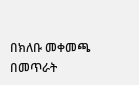በክለቡ መቀመጫ በመጥራት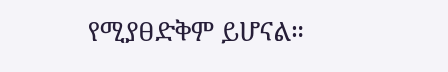የሚያፀድቅም ይሆናል።